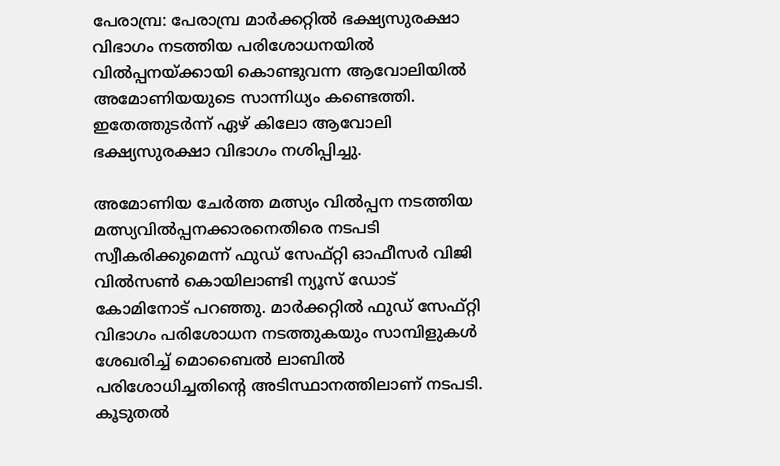പേരാമ്പ്ര: പേരാമ്പ്ര മാര്‍ക്കറ്റില്‍ ഭക്ഷ്യസുരക്ഷാ വിഭാഗം നടത്തിയ പരിശോധനയില്‍ വില്‍പ്പനയ്ക്കായി കൊണ്ടുവന്ന ആവോലിയില്‍ അമോണിയയുടെ സാന്നിധ്യം കണ്ടെത്തി. ഇതേത്തുടര്‍ന്ന് ഏഴ് കിലോ ആവോലി ഭക്ഷ്യസുരക്ഷാ വിഭാഗം നശിപ്പിച്ചു.

അമോണിയ ചേര്‍ത്ത മത്സ്യം വില്‍പ്പന നടത്തിയ മത്സ്യവില്‍പ്പനക്കാരനെതിരെ നടപടി സ്വീകരിക്കുമെന്ന് ഫുഡ് സേഫ്റ്റി ഓഫീസര്‍ വിജി വില്‍സണ്‍ കൊയിലാണ്ടി ന്യൂസ് ഡോട് കോമിനോട് പറഞ്ഞു. മാര്‍ക്കറ്റില്‍ ഫുഡ് സേഫ്റ്റി വിഭാഗം പരിശോധന നടത്തുകയും സാമ്പിളുകള്‍ ശേഖരിച്ച് മൊബൈല്‍ ലാബില്‍ പരിശോധിച്ചതിന്റെ അടിസ്ഥാനത്തിലാണ് നടപടി. കൂടുതല്‍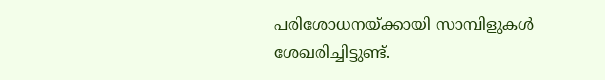പരിശോധനയ്ക്കായി സാമ്പിളുകള്‍ ശേഖരിച്ചിട്ടുണ്ട്.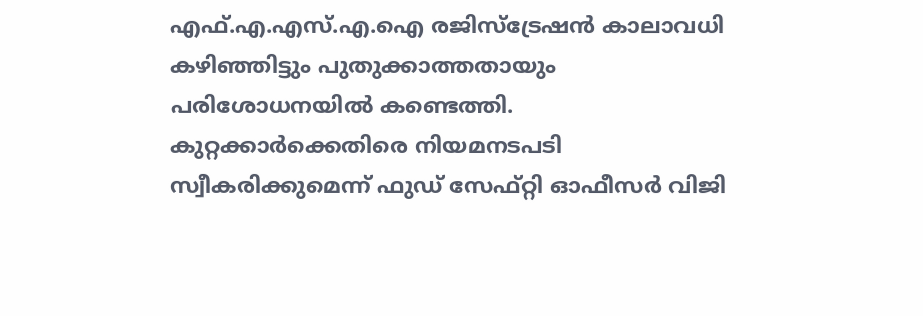എഫ്.എ.എസ്.എ.ഐ രജിസ്‌ട്രേഷന്‍ കാലാവധി കഴിഞ്ഞിട്ടും പുതുക്കാത്തതായും പരിശോധനയില്‍ കണ്ടെത്തി. കുറ്റക്കാര്‍ക്കെതിരെ നിയമനടപടി സ്വീകരിക്കുമെന്ന് ഫുഡ് സേഫ്റ്റി ഓഫീസര്‍ വിജി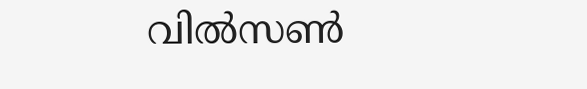വില്‍സണ്‍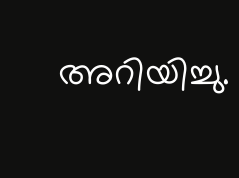അറിയിച്ചു.